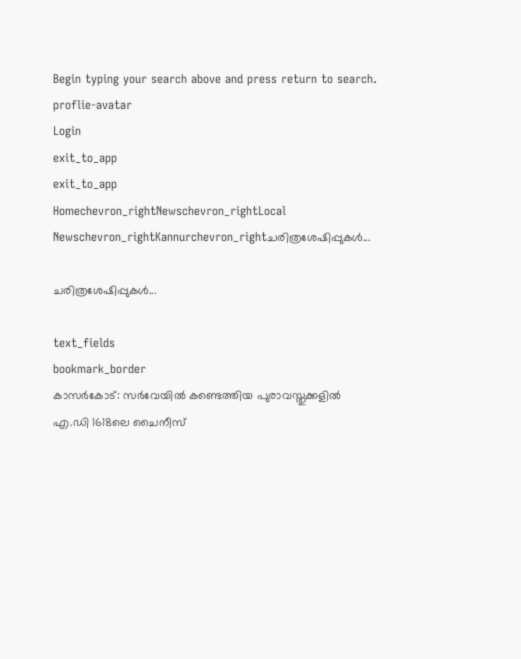Begin typing your search above and press return to search.
proflie-avatar
Login
exit_to_app
exit_to_app
Homechevron_rightNewschevron_rightLocal Newschevron_rightKannurchevron_rightചരിത്രശേഷിപ്പുകൾ...

ചരിത്രശേഷിപ്പുകൾ...

text_fields
bookmark_border
കാസർകോട്: സർവേയിൽ കണ്ടെത്തിയ പുരാവസ്തുക്കളിൽ എ.ഡി 1618ലെ ചൈനീസ്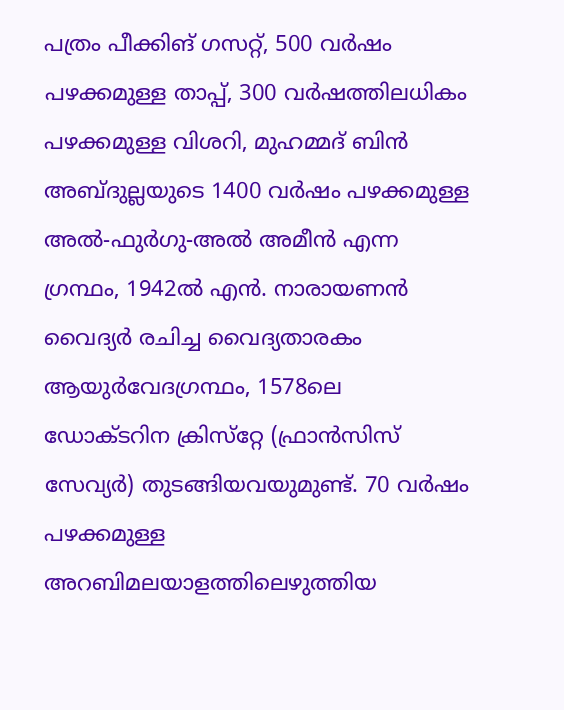പത്രം പീക്കിങ് ഗസറ്റ്, 500 വര്‍ഷം പഴക്കമുള്ള താപ്പ്, 300 വര്‍ഷത്തിലധികം പഴക്കമുള്ള വിശറി, മുഹമ്മദ് ബിന്‍ അബ്ദുല്ലയുടെ 1400 വര്‍ഷം പഴക്കമുള്ള അല്‍-ഫുര്‍ഗു-അല്‍ അമീന്‍ എന്ന ഗ്രന്ഥം, 1942ല്‍ എന്‍. നാരായണന്‍ വൈദ്യര്‍ രചിച്ച വൈദ്യതാരകം ആയുര്‍വേദഗ്രന്ഥം, 1578ലെ ഡോക്ടറിന ക്രിസ്‌റ്റേ (ഫ്രാന്‍സിസ് സേവ്യര്‍) തുടങ്ങിയവയുമുണ്ട്. 70 വര്‍ഷം പഴക്കമുള്ള അറബിമലയാളത്തിലെഴുത്തിയ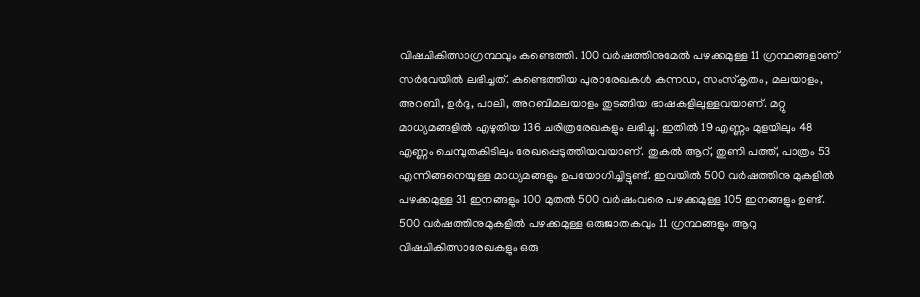വിഷചികിത്സാഗ്രന്ഥവും കണ്ടെത്തി. 100 വര്‍ഷത്തിനുമേല്‍ പഴക്കമുള്ള 11 ഗ്രന്ഥങ്ങളാണ് സര്‍വേയില്‍ ലഭിച്ചത്. കണ്ടെത്തിയ പുരാരേഖകള്‍ കന്നഡ, സംസ്‌കൃതം, മലയാളം, അറബി, ഉർദു, പാലി, അറബിമലയാളം തുടങ്ങിയ ഭാഷകളിലുള്ളവയാണ്. മറ്റു മാധ്യമങ്ങളില്‍ എഴുതിയ 136 ചരിത്രരേഖകളും ലഭിച്ചു. ഇതില്‍ 19 എണ്ണം മുളയിലും 48 എണ്ണം ചെമ്പുതകിടിലും രേഖപ്പെടുത്തിയവയാണ്. തുകല്‍ ആറ്, തുണി പത്ത്, പാത്രം 53 എന്നിങ്ങനെയുള്ള മാധ്യമങ്ങളും ഉപയോഗിച്ചിട്ടുണ്ട്. ഇവയില്‍ 500 വര്‍ഷത്തിനു മുകളില്‍ പഴക്കമുള്ള 31 ഇനങ്ങളും 100 മുതല്‍ 500 വര്‍ഷംവരെ പഴക്കമുള്ള 105 ഇനങ്ങളും ഉണ്ട്. 500 വര്‍ഷത്തിനുമുകളില്‍ പഴക്കമുള്ള ഒരുജാതകവും 11 ഗ്രന്ഥങ്ങളും ആറു വിഷചികിത്സാരേഖകളും ഒരു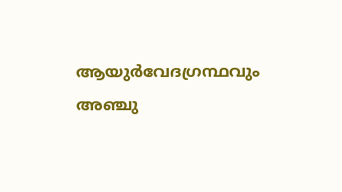ആയുര്‍വേദഗ്രന്ഥവും അഞ്ചു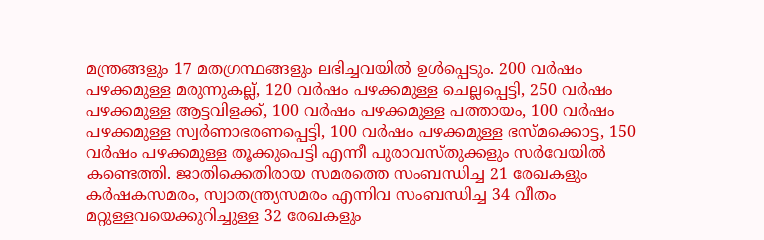മന്ത്രങ്ങളും 17 മതഗ്രന്ഥങ്ങളും ലഭിച്ചവയില്‍ ഉള്‍പ്പെടും. 200 വര്‍ഷം പഴക്കമുള്ള മരുന്നുകല്ല്, 120 വര്‍ഷം പഴക്കമുള്ള ചെല്ലപ്പെട്ടി, 250 വര്‍ഷം പഴക്കമുള്ള ആട്ടവിളക്ക്, 100 വര്‍ഷം പഴക്കമുള്ള പത്തായം, 100 വര്‍ഷം പഴക്കമുള്ള സ്വര്‍ണാഭരണപ്പെട്ടി, 100 വര്‍ഷം പഴക്കമുള്ള ഭസ്മക്കൊട്ട, 150 വര്‍ഷം പഴക്കമുള്ള തൂക്കുപെട്ടി എന്നീ പുരാവസ്തുക്കളും സര്‍വേയില്‍ കണ്ടെത്തി. ജാതിക്കെതിരായ സമരത്തെ സംബന്ധിച്ച 21 രേഖകളും കര്‍ഷകസമരം, സ്വാതന്ത്ര്യസമരം എന്നിവ സംബന്ധിച്ച 34 വീതം മറ്റുള്ളവയെക്കുറിച്ചുള്ള 32 രേഖകളും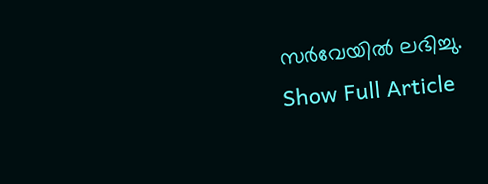സര്‍വേയില്‍ ലഭിച്ചു.
Show Full Article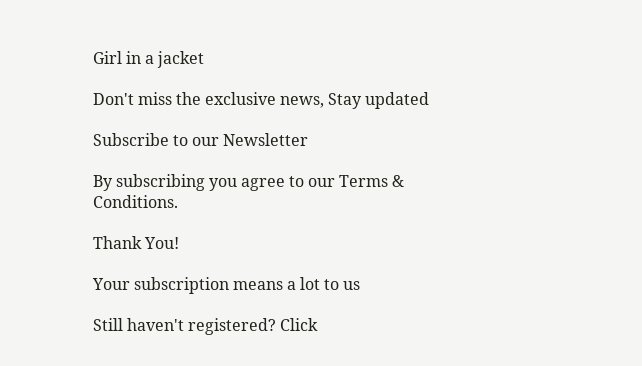Girl in a jacket

Don't miss the exclusive news, Stay updated

Subscribe to our Newsletter

By subscribing you agree to our Terms & Conditions.

Thank You!

Your subscription means a lot to us

Still haven't registered? Click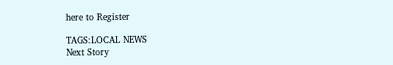here to Register

TAGS:LOCAL NEWS
Next Story